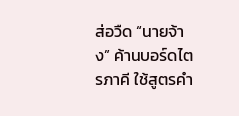ส่อวืด “นายจ้าง” ค้านบอร์ดไตรภาคี ใช้สูตรคำ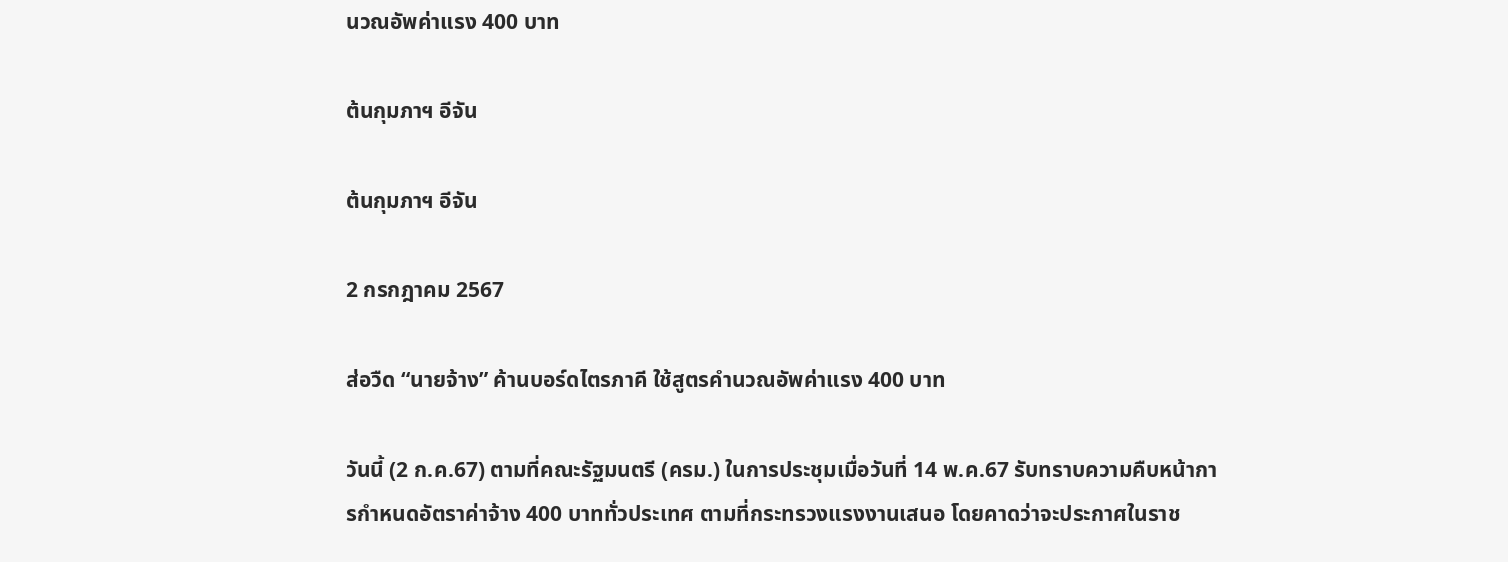นวณอัพค่าแรง 400 บาท

ต้นกุมภาฯ อีจัน

ต้นกุมภาฯ อีจัน

2 กรกฎาคม 2567

ส่อวืด “นายจ้าง” ค้านบอร์ดไตรภาคี ใช้สูตรคำนวณอัพค่าแรง 400 บาท

วันนี้ (2 ก.ค.67) ตามที่คณะรัฐมนตรี (ครม.) ในการประชุมเมื่อวันที่ 14 พ.ค.67 รับทราบความคืบหน้าการกำหนดอัตราค่าจ้าง 400 บาททั่วประเทศ ตามที่กระทรวงแรงงานเสนอ โดยคาดว่าจะประกาศในราช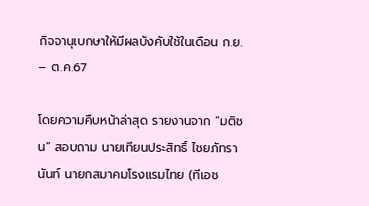กิจจานุเบกษาให้มีผลบังคับใช้ในเดือน ก.ย. – ต.ค.67

โดยความคืบหน้าล่าสุด รายงานจาก “มติชน” สอบถาม นายเทียนประสิทธิ์ ไชยภัทรานันท์ นายกสมาคมโรงแรมไทย (ทีเอช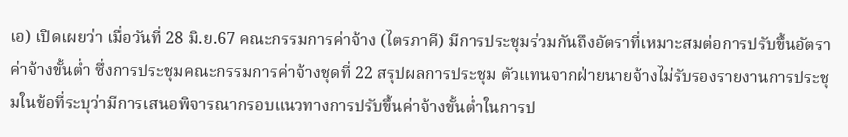เอ) เปิดเผยว่า เมื่อวันที่ 28 มิ.ย.67 คณะกรรมการค่าจ้าง (ไตรภาคี) มีการประชุมร่วมกันถึงอัตราที่เหมาะสมต่อการปรับขึ้นอัตราค่าจ้างขั้นต่ำ ซึ่งการประชุมคณะกรรมการค่าจ้างชุดที่ 22 สรุปผลการประชุม ตัวแทนจากฝ่ายนายจ้างไม่รับรองรายงานการประชุมในข้อที่ระบุว่ามีการเสนอพิจารณากรอบแนวทางการปรับขึ้นค่าจ้างขั้นต่ำในการป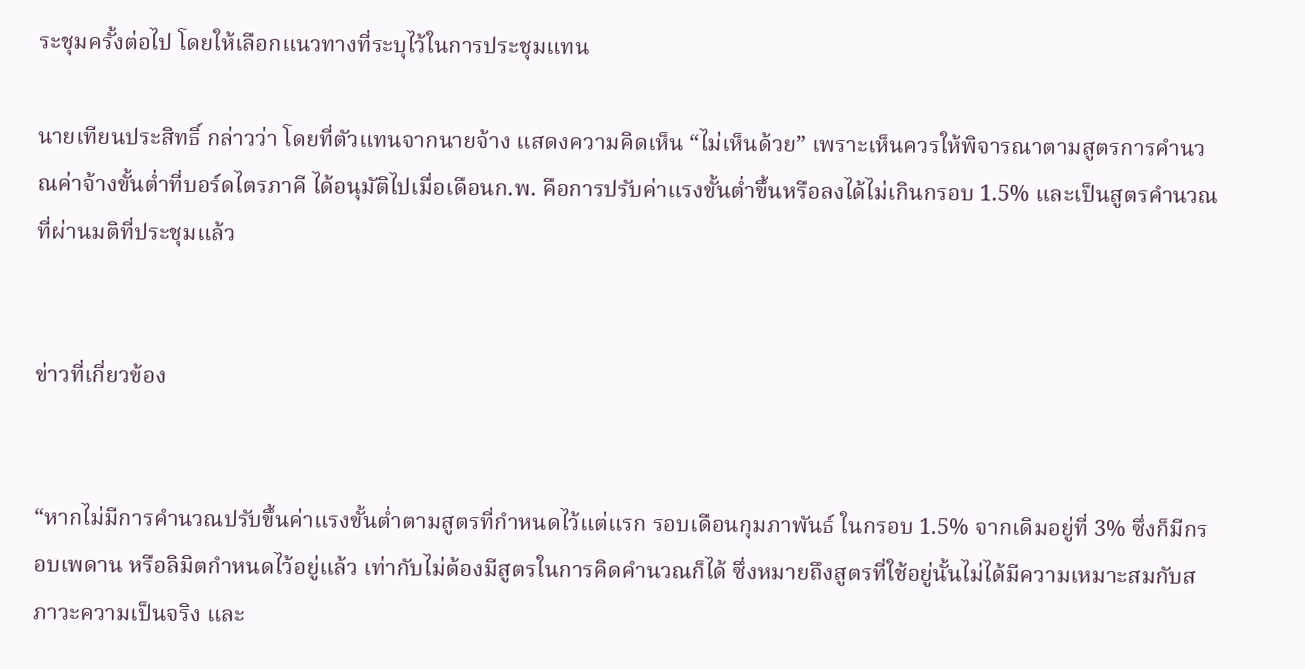ระชุมครั้งต่อไป โดยให้เลือกแนวทางที่ระบุไว้ในการประชุมแทน

นายเทียนประสิทธิ์ กล่าวว่า โดยที่ตัวแทนจากนายจ้าง แสดงความคิดเห็น “ไม่เห็นด้วย” เพราะเห็นควรให้พิจารณาตามสูตรการคำนวณค่าจ้างขั้นต่ำที่บอร์ดไตรภาคี ได้อนุมัติไปเมื่อเดือนก.พ. คือการปรับค่าแรงขั้นต่ำขึ้นหรือลงได้ไม่เกินกรอบ 1.5% และเป็นสูตรคำนวณที่ผ่านมติที่ประชุมแล้ว


ข่าวที่เกี่ยวข้อง


“หากไม่มีการคำนวณปรับขึ้นค่าแรงขั้นต่ำตามสูตรที่กำหนดไว้แต่แรก รอบเดือนกุมภาพันธ์ ในกรอบ 1.5% จากเดิมอยู่ที่ 3% ซึ่งก็มีกรอบเพดาน หรือลิมิตกำหนดไว้อยู่แล้ว เท่ากับไม่ต้องมีสูตรในการคิดคำนวณก็ได้ ซึ่งหมายถึงสูตรที่ใช้อยู่นั้นไม่ได้มีความเหมาะสมกับสภาวะความเป็นจริง และ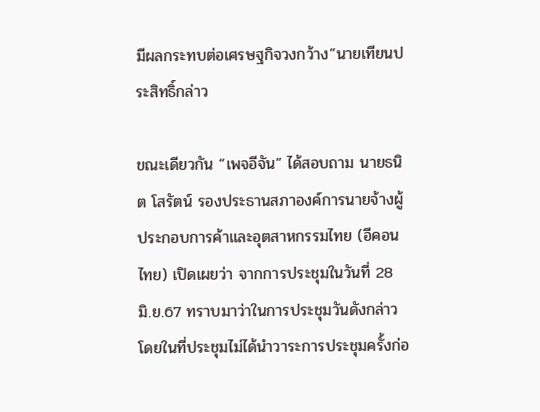มีผลกระทบต่อเศรษฐกิจวงกว้าง”นายเทียนประสิทธิ์กล่าว

ขณะเดียวกัน “เพจอีจัน” ได้สอบถาม นายธนิต โสรัตน์ รองประธานสภาองค์การนายจ้างผู้ประกอบการค้าและอุตสาหกรรมไทย (อีคอนไทย) เปิดเผยว่า จากการประชุมในวันที่ 28 มิ.ย.67 ทราบมาว่าในการประชุมวันดังกล่าว โดยในที่ประชุมไม่ได้นำวาระการประชุมครั้งก่อ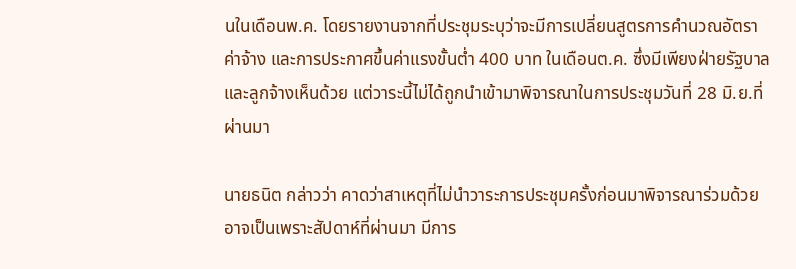นในเดือนพ.ค. โดยรายงานจากที่ประชุมระบุว่าจะมีการเปลี่ยนสูตรการคำนวณอัตราค่าจ้าง และการประกาศขึ้นค่าแรงขั้นต่ำ 400 บาท ในเดือนต.ค. ซึ่งมีเพียงฝ่ายรัฐบาลและลูกจ้างเห็นด้วย แต่วาระนี้ไม่ได้ถูกนำเข้ามาพิจารณาในการประชุมวันที่ 28 มิ.ย.ที่ผ่านมา

นายธนิต กล่าวว่า คาดว่าสาเหตุที่ไม่นำวาระการประชุมครั้งก่อนมาพิจารณาร่วมด้วย อาจเป็นเพราะสัปดาห์ที่ผ่านมา มีการ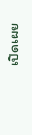เปิดเผย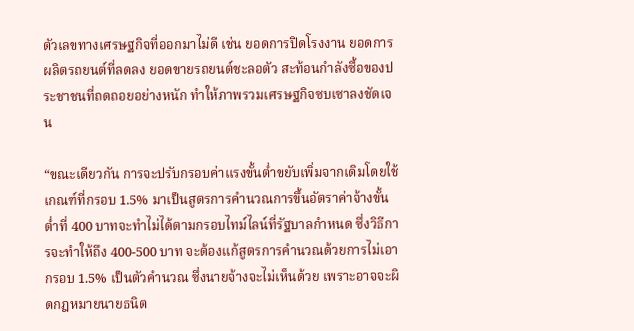ตัวเลขทางเศรษฐกิจที่ออกมาไม่ดี เช่น ยอดการปิดโรงงาน ยอดการผลิตรถยนต์ที่ลดลง ยอดขายรถยนต์ชะลอตัว สะท้อนกำลังซื้อของประชาชนที่ถดถอยอย่างหนัก ทำให้ภาพรวมเศรษฐกิจซบเซาลงชัดเจน

“ขณะเดียวกัน การจะปรับกรอบค่าแรงขั้นต่ำขยับเพิ่มจากเดิมโดยใช้เกณฑ์ที่กรอบ 1.5% มาเป็นสูตรการคำนวณการขึ้นอัตราค่าจ้างขั้นต่ำที่ 400 บาทจะทำไม่ได้ตามกรอบไทม์ไลน์ที่รัฐบาลกำหนด ซึ่งวิธีการจะทำให้ถึง 400-500 บาท จะต้องแก้สูตรการคำนวณด้วยการไม่เอากรอบ 1.5% เป็นตัวคำนวณ ซึ่งนายจ้างจะไม่เห็นด้วย เพราะอาจจะผิดกฎหมายนายธนิต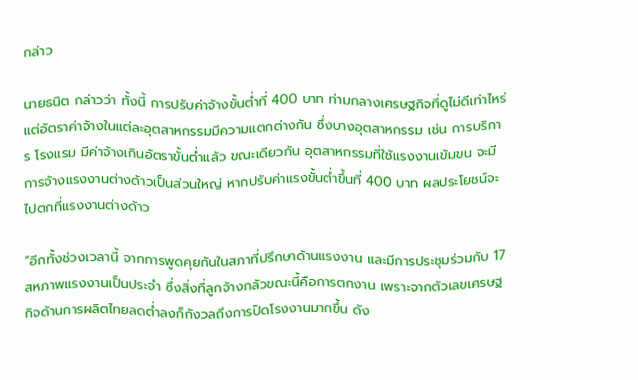กล่าว

นายธนิต กล่าวว่า ทั้งนี้ การปรับค่าจ้างขั้นต่ำที่ 400 บาท ท่ามกลางเศรษฐกิจที่ดูไม่ดีเท่าไหร่ แต่อัตราค่าจ้างในแต่ละอุตสาหกรรมมีความแตกต่างกัน ซึ่งบางอุตสาหกรรม เช่น การบริการ โรงแรม มีค่าจ้างเกินอัตราขั้นต่ำแล้ว ขณะเดียวกัน อุตสาหกรรมที่ใช้แรงงานเข้มขน จะมีการจ้างแรงงานต่างด้าวเป็นส่วนใหญ่ หากปรับค่าแรงขั้นต่ำขึ้นที่ 400 บาท ผลประโยชน์จะไปตกที่แรงงานต่างด้าว

“อีกทั้งช่วงเวลานี้ จากการพูดคุยกันในสภาที่ปรึกษาด้านแรงงาน และมีการประชุมร่วมกับ 17 สหภาพแรงงานเป็นประจำ ซึ่งสิ่งที่ลูกจ้างกลัวขณะนี้คือการตกงาน เพราะจากตัวเลขเศรษฐกิจด้านการผลิตไทยลดต่ำลงก็กังวลถึงการปิดโรงงานมากขึ้น ดัง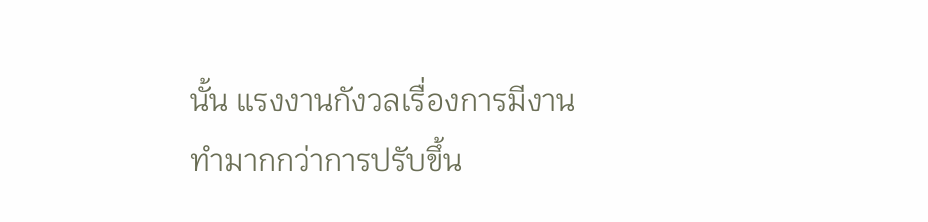นั้น แรงงานกังวลเรื่องการมีงานทำมากกว่าการปรับขึ้น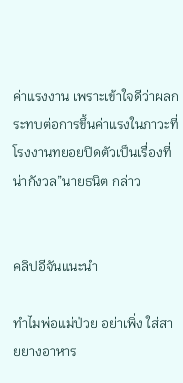ค่าแรงงาน เพราะเข้าใจดีว่าผลกระทบต่อการขึ้นค่าแรงในภาวะที่โรงงานทยอยปิดตัวเป็นเรื่องที่น่ากังวล”นายธนิต กล่าว


คลิปอีจันแนะนำ

ทำไมพ่อแม่ป่วย อย่าเพิ่ง ใส่สายยางอาหาร